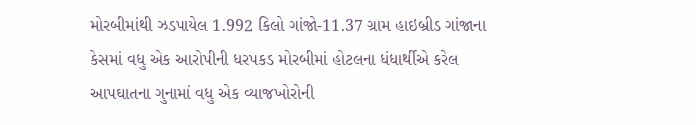મોરબીમાંથી ઝડપાયેલ 1.992 કિલો ગાંજો-11.37 ગ્રામ હાઇબ્રીડ ગાંજાના કેસમાં વધુ એક આરોપીની ધરપકડ મોરબીમાં હોટલના ધંધાર્થીએ કરેલ આપઘાતના ગુનામાં વધુ એક વ્યાજખોરોની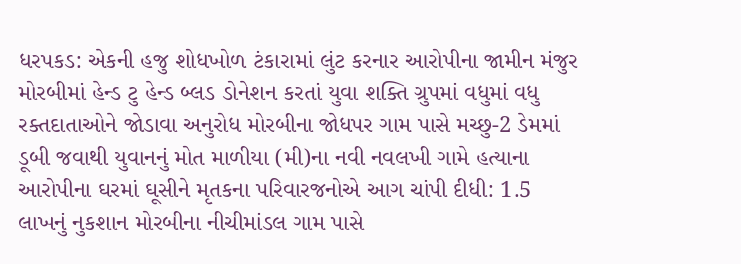ધરપકડ: એકની હજુ શોધખોળ ટંકારામાં લુંટ કરનાર આરોપીના જામીન મંજુર મોરબીમાં હેન્ડ ટુ હેન્ડ બ્લડ ડોનેશન કરતાં યુવા શક્તિ ગ્રુપમાં વધુમાં વધુ રક્તદાતાઓને જોડાવા અનુરોધ મોરબીના જોધપર ગામ પાસે મચ્છુ-2 ડેમમાં ડૂબી જવાથી યુવાનનું મોત માળીયા (મી)ના નવી નવલખી ગામે હત્યાના આરોપીના ઘરમાં ઘૂસીને મૃતકના પરિવારજનોએ આગ ચાંપી દીધી: 1.5 લાખનું નુકશાન મોરબીના નીચીમાંડલ ગામ પાસે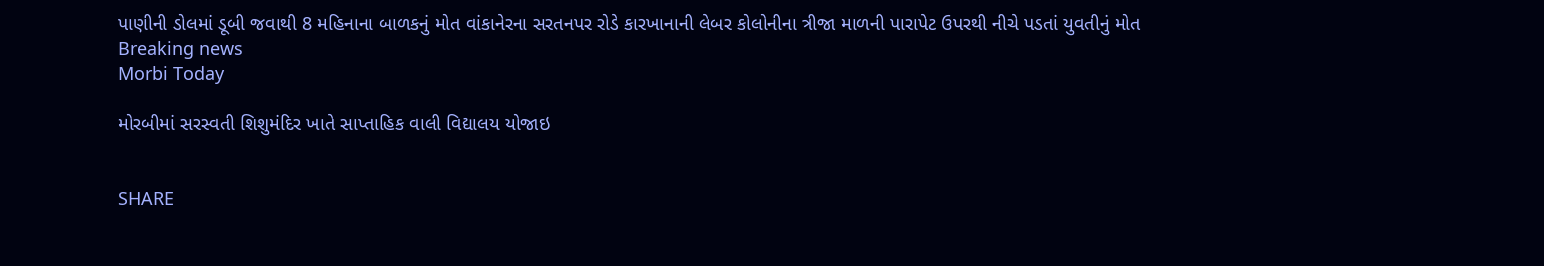પાણીની ડોલમાં ડૂબી જવાથી 8 મહિનાના બાળકનું મોત વાંકાનેરના સરતનપર રોડે કારખાનાની લેબર કોલોનીના ત્રીજા માળની પારાપેટ ઉપરથી નીચે પડતાં યુવતીનું મોત
Breaking news
Morbi Today

મોરબીમાં સરસ્વતી શિશુમંદિર ખાતે સાપ્તાહિક વાલી વિદ્યાલય યોજાઇ


SHARE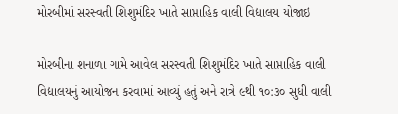મોરબીમાં સરસ્વતી શિશુમંદિર ખાતે સાપ્તાહિક વાલી વિદ્યાલય યોજાઇ

મોરબીના શનાળા ગામે આવેલ સરસ્વતી શિશુમંદિર ખાતે સાપ્તાહિક વાલી વિદ્યાલયનું આયોજન કરવામાં આવ્યું હતું અને રાત્રે ૯થી ૧૦:૩૦ સુધી વાલી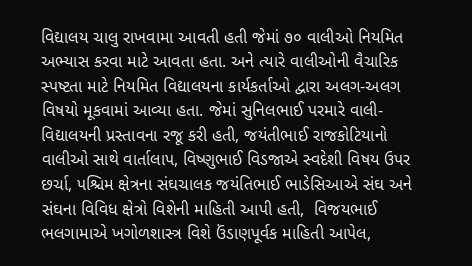વિદ્યાલય ચાલુ રાખવામા આવતી હતી જેમાં ૭૦ વાલીઓ નિયમિત અભ્યાસ કરવા માટે આવતા હતા. અને ત્યારે વાલીઓની વૈચારિક સ્પષ્ટતા માટે નિયમિત વિદ્યાલયના કાર્યકર્તાઓ દ્વારા અલગ-અલગ વિષયો મૂકવામાં આવ્યા હતા. જેમાં સુનિલભાઈ પરમારે વાલી-વિદ્યાલયની પ્રસ્તાવના રજૂ કરી હતી, જયંતીભાઈ રાજકોટિયાનો વાલીઓ સાથે વાર્તાલાપ, વિષ્ણુભાઈ વિડજાએ સ્વદેશી વિષય ઉપર છર્ચા, પશ્ચિમ ક્ષેત્રના સંઘચાલક જયંતિભાઈ ભાડેસિઆએ સંઘ અને સંઘના વિવિધ ક્ષેત્રો વિશેની માહિતી આપી હતી,  વિજયભાઈ ભલગામાએ ખગોળશાસ્ત્ર વિશે ઉંડાણપૂર્વક માહિતી આપેલ,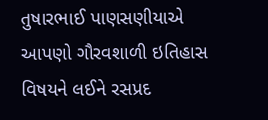તુષારભાઈ પાણસણીયાએ આપણો ગૌરવશાળી ઇતિહાસ વિષયને લઈને રસપ્રદ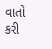વાતો કરી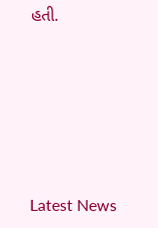હતી.






Latest News